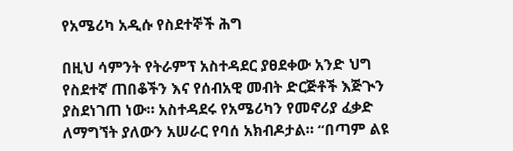የአሜሪካ አዲሱ የስደተኞች ሕግ

በዚህ ሳምንት የትራምፕ አስተዳደር ያፀደቀው አንድ ህግ የስደተኛ ጠበቆችን እና የሰብአዊ መብት ድርጅቶች እጅጒን ያስደነገጠ ነው። አስተዳደሩ የአሜሪካን የመኖሪያ ፈቃድ ለማግኘት ያለውን አሠራር የባሰ አክብዶታል። “በጣም ልዩ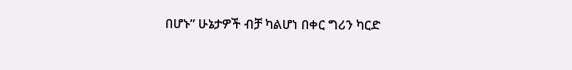በሆኑ” ሁኔታዎች ብቻ ካልሆነ በቀር ግሪን ካርድ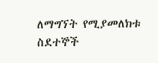ለማግኘት የሚያመለክቱ ስደተኞች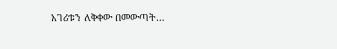አገሪቱን ለቅቀው በመውጣት…